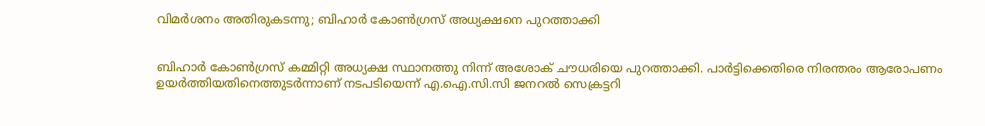വിമര്‍ശനം അതിരുകടന്നു; ബിഹാര്‍ കോണ്‍ഗ്രസ് അധ്യക്ഷനെ പുറത്താക്കി


ബിഹാര്‍ കോണ്‍ഗ്രസ് കമ്മിറ്റി അധ്യക്ഷ സ്ഥാനത്തു നിന്ന് അശോക് ചൗധരിയെ പുറത്താക്കി. പാര്‍ട്ടിക്കെതിരെ നിരന്തരം ആരോപണം ഉയര്‍ത്തിയതിനെത്തുടര്‍ന്നാണ് നടപടിയെന്ന് എ.ഐ.സി.സി ജനറല്‍ സെക്രട്ടറി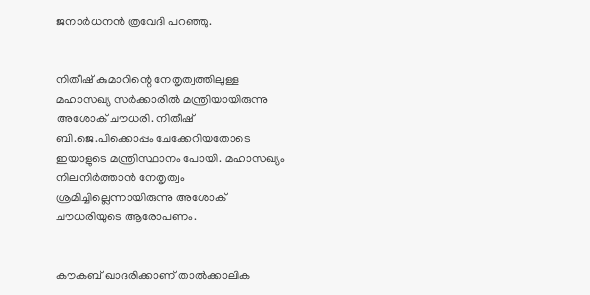ജനാര്‍ധനന്‍ ത്രവേദി പറഞ്ഞു.


നിതീഷ് കുമാറിന്റെ നേതൃത്വത്തിലുള്ള മഹാസഖ്യ സര്‍ക്കാരില്‍ മന്ത്രിയായിരുന്നു അശോക് ചൗധരി. നിതീഷ് ബി.ജെ.പിക്കൊപ്പം ചേക്കേറിയതോടെ ഇയാളുടെ മന്ത്രിസ്ഥാനം പോയി. മഹാസഖ്യം നിലനിര്‍ത്താന്‍ നേതൃത്വം ശ്രമിച്ചില്ലെന്നായിരുന്നു അശോക് ചൗധരിയുടെ ആരോപണം.


കൗകബ് ഖാദരിക്കാണ് താല്‍ക്കാലിക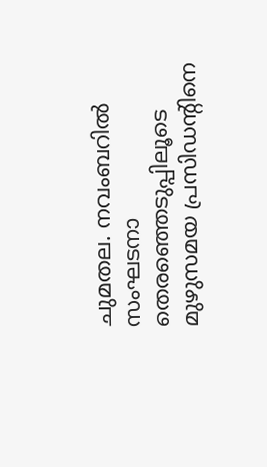ചുമതല. നവംബറില്‍ സംഘടനാ തെരഞ്ഞെടുപ്പിലൂടെ മുഴുസമയ പ്രസിഡന്റിനെ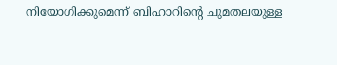നിയോഗിക്കുമെന്ന് ബിഹാറിന്റെ ചുമതലയുള്ള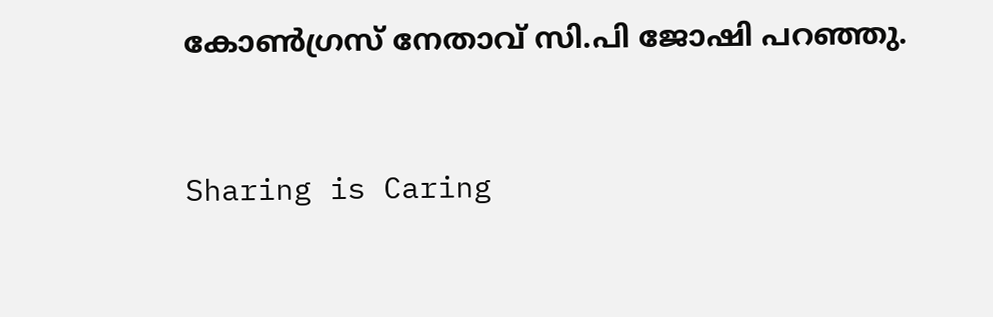കോണ്‍ഗ്രസ് നേതാവ് സി.പി ജോഷി പറഞ്ഞു.



Sharing is Caring